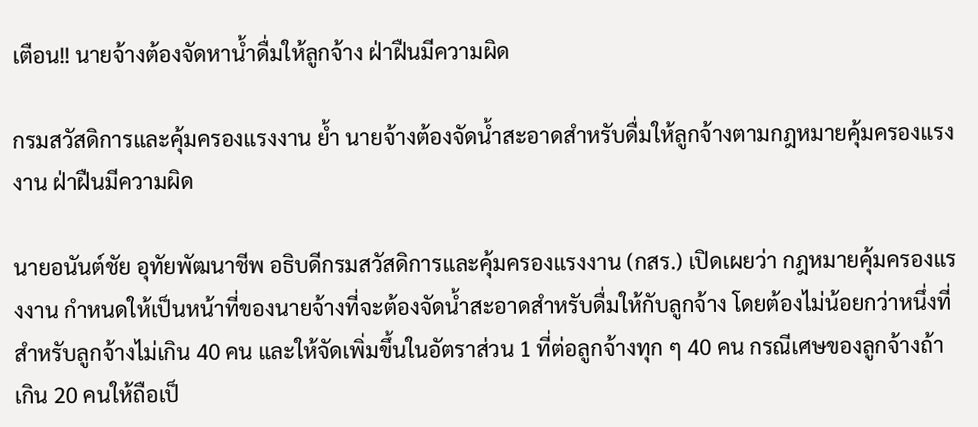เตือน!! นายจ้างต้องจัดหาน้ำดื่มให้ลูกจ้าง ฝ่าฝืนมีความผิด

กรมสวัสดิการและคุ้มครองแรงงาน ย้ำ นายจ้างต้องจัดน้ำสะอาดสำหรับดื่มให้ลูกจ้างตามกฎหมายคุ้มครองแรงงาน ฝ่าฝืนมีความผิด

นายอนันต์ชัย อุทัยพัฒนาชีพ อธิบดีกรมสวัสดิการและคุ้มครองแรงงาน (กสร.) เปิดเผยว่า กฎหมายคุ้มครองแรงงาน กำหนดให้เป็นหน้าที่ของนายจ้างที่จะต้องจัดน้ำสะอาดสำหรับดื่มให้กับลูกจ้าง โดยต้องไม่น้อยกว่าหนึ่งที่สำหรับลูกจ้างไม่เกิน 40 คน และให้จัดเพิ่มขึ้นในอัตราส่วน 1 ที่ต่อลูกจ้างทุก ๆ 40 คน กรณีเศษของลูกจ้างถ้าเกิน 20 คนให้ถือเป็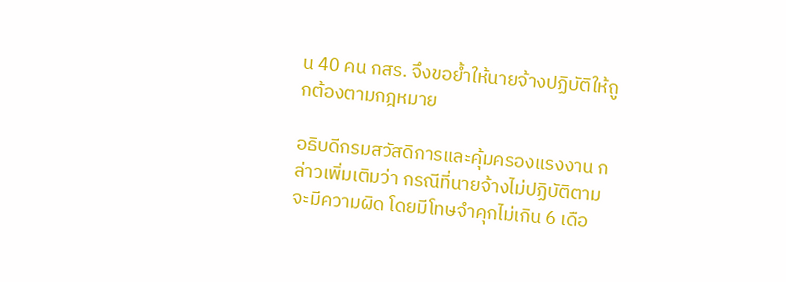น 40 คน กสร. จึงขอย้ำให้นายจ้างปฏิบัติให้ถูกต้องตามกฎหมาย

อธิบดีกรมสวัสดิการและคุ้มครองแรงงาน กล่าวเพิ่มเติมว่า กรณีที่นายจ้างไม่ปฏิบัติตามจะมีความผิด โดยมีโทษจำคุกไม่เกิน 6 เดือ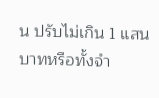น ปรับไม่เกิน 1 แสนบาทหรือทั้งจำ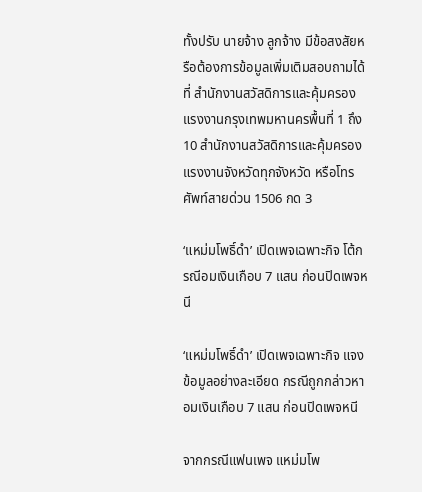ทั้งปรับ นายจ้าง ลูกจ้าง มีข้อสงสัยหรือต้องการข้อมูลเพิ่มเติมสอบถามได้ที่ สำนักงานสวัสดิการและคุ้มครองแรงงานกรุงเทพมหานครพื้นที่ 1 ถึง 10 สำนักงานสวัสดิการและคุ้มครองแรงงานจังหวัดทุกจังหวัด หรือโทรศัพท์สายด่วน 1506 กด 3

‘แหม่มโพธิ์ดำ’ เปิดเพจเฉพาะกิจ โต้กรณีอมเงินเกือบ 7 แสน ก่อนปิดเพจหนี

‘แหม่มโพธิ์ดำ’ เปิดเพจเฉพาะกิจ แจงข้อมูลอย่างละเอียด กรณีถูกกล่าวหาอมเงินเกือบ 7 แสน ก่อนปิดเพจหนี

จากกรณีแฟนเพจ แหม่มโพ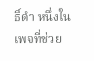ธิ์ดำ หนึ่งในเพจที่ช่วย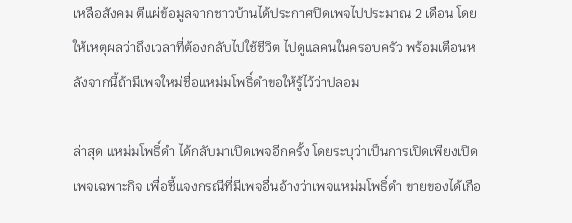เหลือสังคม ตีแผ่ข้อมูลจากชาวบ้านได้ประกาศปิดเพจไปประมาณ 2 เดือน โดยให้เหตุผลว่าถึงเวลาที่ต้องกลับไปใช้ชีวิต ไปดูแลคนในครอบครัว พร้อมเตือนหลังจากนี้ถ้ามีเพจใหม่ชื่อแหม่มโพธิ์ดำขอให้รู้ไว้ว่าปลอม

ล่าสุด แหม่มโพธิ์ดำ ได้กลับมาเปิดเพจอีกครั้ง โดยระบุว่าเป็นการเปิดเพียงเปิดเพจเฉพาะกิจ เพื่อชี้แจงกรณีที่มีเพจอื่นอ้างว่าเพจแหม่มโพธิ์ดำ ขายของได้เกือ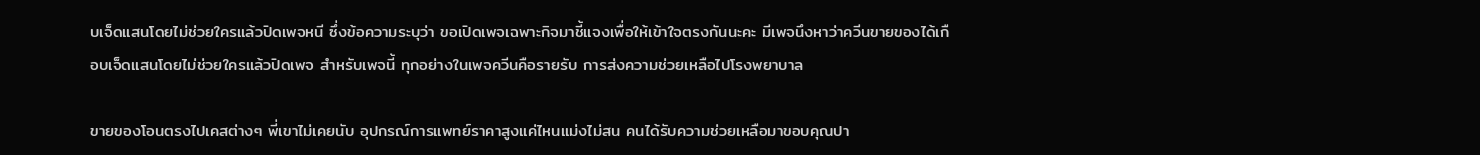บเจ็ดแสนโดยไม่ช่วยใครแล้วปิดเพจหนี ซึ่งข้อความระบุว่า ขอเปิดเพจเฉพาะกิจมาชี้แจงเพื่อให้เข้าใจตรงกันนะคะ มีเพจนึงหาว่าควีนขายของได้เกือบเจ็ดแสนโดยไม่ช่วยใครแล้วปิดเพจ สำหรับเพจนี้ ทุกอย่างในเพจควีนคือรายรับ การส่งความช่วยเหลือไปโรงพยาบาล

ขายของโอนตรงไปเคสต่างๆ พี่เขาไม่เคยนับ อุปกรณ์การแพทย์ราคาสูงแค่ไหนแม่งไม่สน คนได้รับความช่วยเหลือมาขอบคุณปา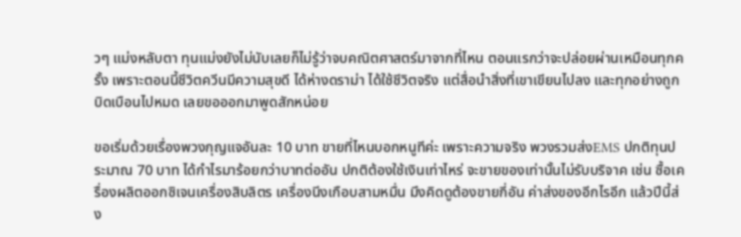วๆ แม่งหลับตา ทุนแม่งยังไม่นับเลยก็ไม่รู้ว่าจบคณิตศาสตร์มาจากที่ไหน ตอนแรกว่าจะปล่อยผ่านเหมือนทุกครั้ง เพราะตอนนี้ชีวิตควีนมีความสุขดี ได้ห่างดราม่า ได้ใช้ชีวิตจริง แต่สื่อนำสิ่งที่เขาเขียนไปลง และทุกอย่างถูกบิดเบือนไปหมด เลยขอออกมาพูดสักหน่อย

ขอเริ่มด้วยเรื่องพวงกุญแจอันละ 10 บาท ขายที่ไหนบอกหนูทีค่ะ เพราะความจริง พวงรวมส่งEMS ปกติทุนประมาณ 70 บาท ได้กำไรมาร้อยกว่าบาทต่ออัน ปกติต้องใช้เงินเท่าไหร่ จะขายของเท่านั้นไม่รับบริจาค เช่น ซื้อเครื่องผลิตออกซิเจนเครื่องสิบลิตร เครื่องนีงเกือบสามหมื่น มึงคิดดูต้องขายกี่อัน ค่าส่งของอีกไรอีก แล้วปีนี้ส่ง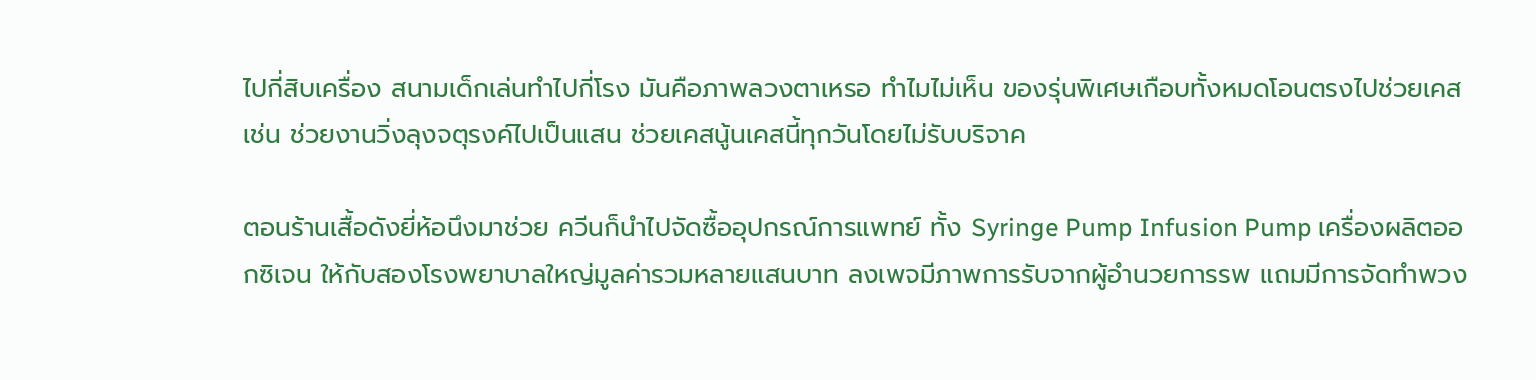ไปกี่สิบเครื่อง สนามเด็กเล่นทำไปกี่โรง มันคือภาพลวงตาเหรอ ทำไมไม่เห็น ของรุ่นพิเศษเกือบทั้งหมดโอนตรงไปช่วยเคสเช่น ช่วยงานวิ่งลุงจตุรงค์ไปเป็นแสน ช่วยเคสนู้นเคสนี้ทุกวันโดยไม่รับบริจาค

ตอนร้านเสื้อดังยี่ห้อนึงมาช่วย ควีนก็นำไปจัดซื้ออุปกรณ์การแพทย์ ทั้ง Syringe Pump Infusion Pump เครื่องผลิตออกซิเจน ให้กับสองโรงพยาบาลใหญ่มูลค่ารวมหลายแสนบาท ลงเพจมีภาพการรับจากผู้อำนวยการรพ แถมมีการจัดทำพวง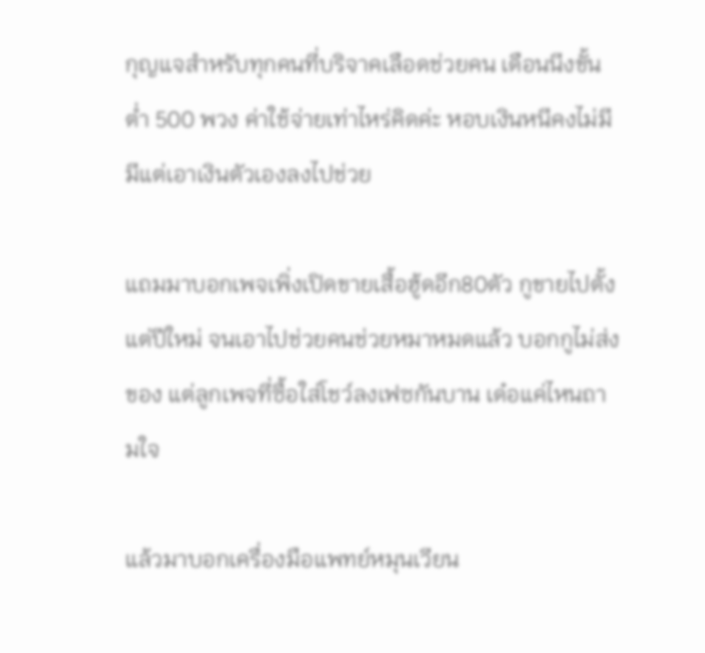กุญแจสำหรับทุกคนที่บริจาคเลือดช่วยคน เดือนนีงขั้นต่ำ 500 พวง ค่าใช้จ่ายเท่าไหร่คิดค่ะ หอบเงินหนีคงไม่มี มีแต่เอาเงินตัวเองลงไปช่วย

แถมมาบอกเพจเพิ่งเปิดขายเสื้อฮู้ดอีก80ตัว กูขายไปตั้งแต่ปีใหม่ จนเอาไปช่วยคนช่วยหมาหมดแล้ว บอกกูไม่ส่งของ แต่ลูกเพจที่ซื้อใส่โชว์ลงเฟซกันบาน เด๋อแค่ไหนถามใจ

แล้วมาบอกเครื่องมือแพทย์หมุนเวียน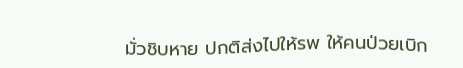มั่วชิบหาย ปกติส่งไปให้รพ ให้คนป่วยเบิก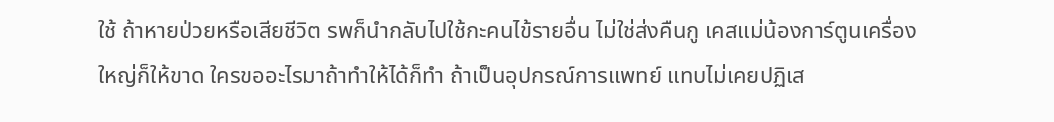ใช้ ถ้าหายป่วยหรือเสียชีวิต รพก็นำกลับไปใช้กะคนไข้รายอื่น ไม่ใช่ส่งคืนกู เคสแม่น้องการ์ตูนเครื่องใหญ่ก็ให้ขาด ใครขออะไรมาถ้าทำให้ได้ก็ทำ ถ้าเป็นอุปกรณ์การแพทย์ แทบไม่เคยปฏิเส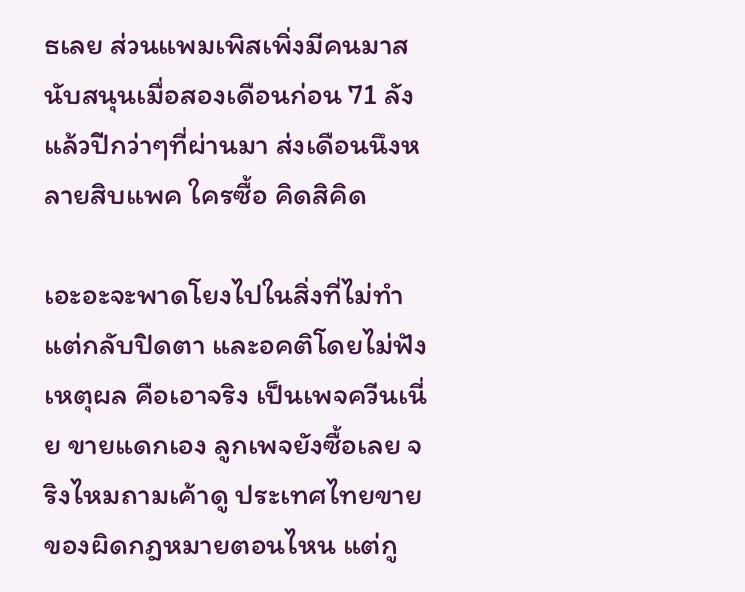ธเลย ส่วนแพมเพิสเพิ่งมีคนมาสนับสนุนเมื่อสองเดือนก่อน 71 ลัง แล้วปีกว่าๆที่ผ่านมา ส่งเดือนนึงหลายสิบแพค ใครซื้อ คิดสิคิด

เอะอะจะพาดโยงไปในสิ่งที่ไม่ทำ แต่กลับปิดตา และอคติโดยไม่ฟังเหตุผล คือเอาจริง เป็นเพจควีนเนี่ย ขายแดกเอง ลูกเพจยังซื้อเลย จริงไหมถามเค้าดู ประเทศไทยขายของผิดกฎหมายตอนไหน แต่กู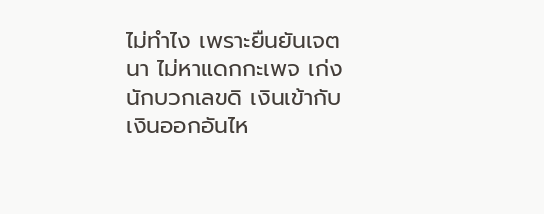ไม่ทำไง เพราะยืนยันเจตนา ไม่หาแดกกะเพจ เก่งนักบวกเลขดิ เงินเข้ากับเงินออกอันไห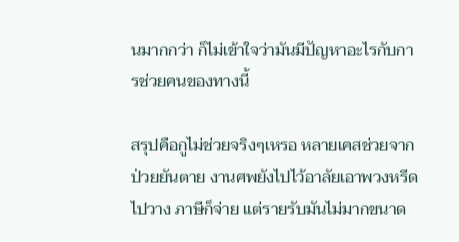นมากกว่า ก็ไม่เข้าใจว่ามันมีปัญหาอะไรกับการช่วยคนของทางนี้

สรุปคือกูไม่ช่วยจริงๆเหรอ หลายเคสช่วยจากป่วยยันตาย งานศพยังไปไว้อาลัยเอาพวงหรีดไปวาง ภาษีก็จ่าย แต่รายรับมันไม่มากขนาด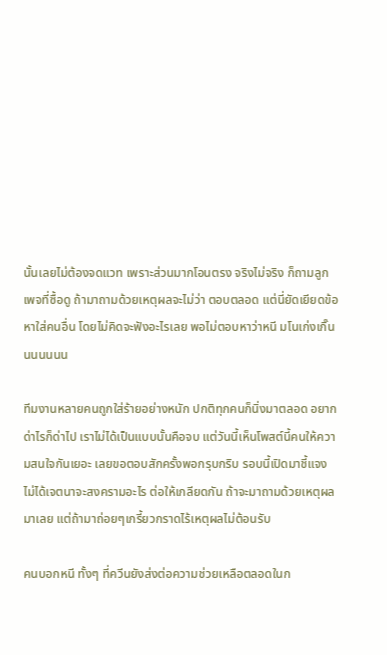นั้นเลยไม่ต้องจดแวท เพราะส่วนมากโอนตรง จริงไม่จริง ก็ถามลูกเพจที่ซื้อดู ถ้ามาถามด้วยเหตุผลจะไม่ว่า ตอบตลอด แต่นี่ยัดเยียดข้อหาใส่คนอื่น โดยไม่คิดจะฟังอะไรเลย พอไม่ตอบหาว่าหนี มโนเก่งเกิ๊นนนนนนน

ทีมงานหลายคนถูกใส่ร้ายอย่างหนัก ปกติทุกคนก็นิ่งมาตลอด อยากด่าไรก็ด่าไป เราไม่ได้เป็นแบบนั้นคือจบ แต่วันนี้เห็นโพสต์นี้คนให้ความสนใจกันเยอะ เลยขอตอบสักครั้งพอกรุบกริบ รอบนี้เปิดมาชี้แจง ไม่ได้เจตนาจะสงครามอะไร ต่อให้เกลียดกัน ถ้าจะมาถามด้วยเหตุผลมาเลย แต่ถ้ามาถ่อยๆเกรี้ยวกราดไร้เหตุผลไม่ต้อนรับ

คนบอกหนี ทั้งๆ ที่ควีนยังส่งต่อความช่วยเหลือตลอดในก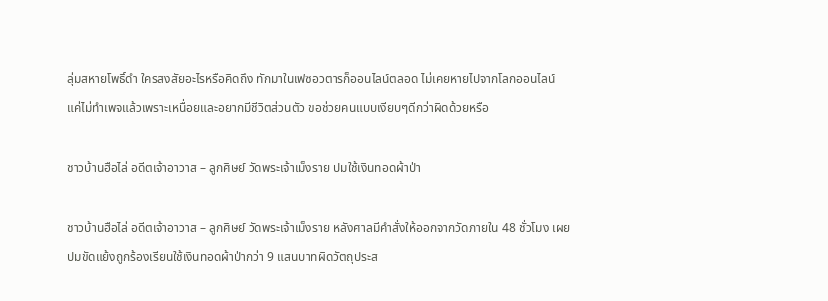ลุ่มสหายโพธิ์ดำ ใครสงสัยอะไรหรือคิดถึง ทักมาในเฟซอวตารก็ออนไลน์ตลอด ไม่เคยหายไปจากโลกออนไลน์ แค่ไม่ทำเพจแล้วเพราะเหนื่อยและอยากมีชีวิตส่วนตัว ขอช่วยคนแบบเงียบๆดีกว่าผิดด้วยหรือ

ชาวบ้านฮือไล่ อดีตเจ้าอาวาส – ลูกศิษย์ วัดพระเจ้าเม็งราย ปมใช้เงินทอดผ้าป่า

ชาวบ้านฮือไล่ อดีตเจ้าอาวาส – ลูกศิษย์ วัดพระเจ้าเม็งราย หลังศาลมีคำสั่งให้ออกจากวัดภายใน 48 ชั่วโมง เผยปมขัดแย้งถูกร้องเรียนใช้เงินทอดผ้าป่ากว่า 9 แสนบาทผิดวัตถุประส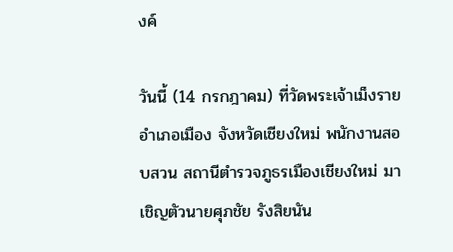งค์

วันนี้ (14 กรกฎาคม) ที่วัดพระเจ้าเม็งราย อำเภอเมือง จังหวัดเชียงใหม่ พนักงานสอบสวน สถานีตำรวจภูธรเมืองเชียงใหม่ มาเชิญตัวนายศุภชัย รังสิยนัน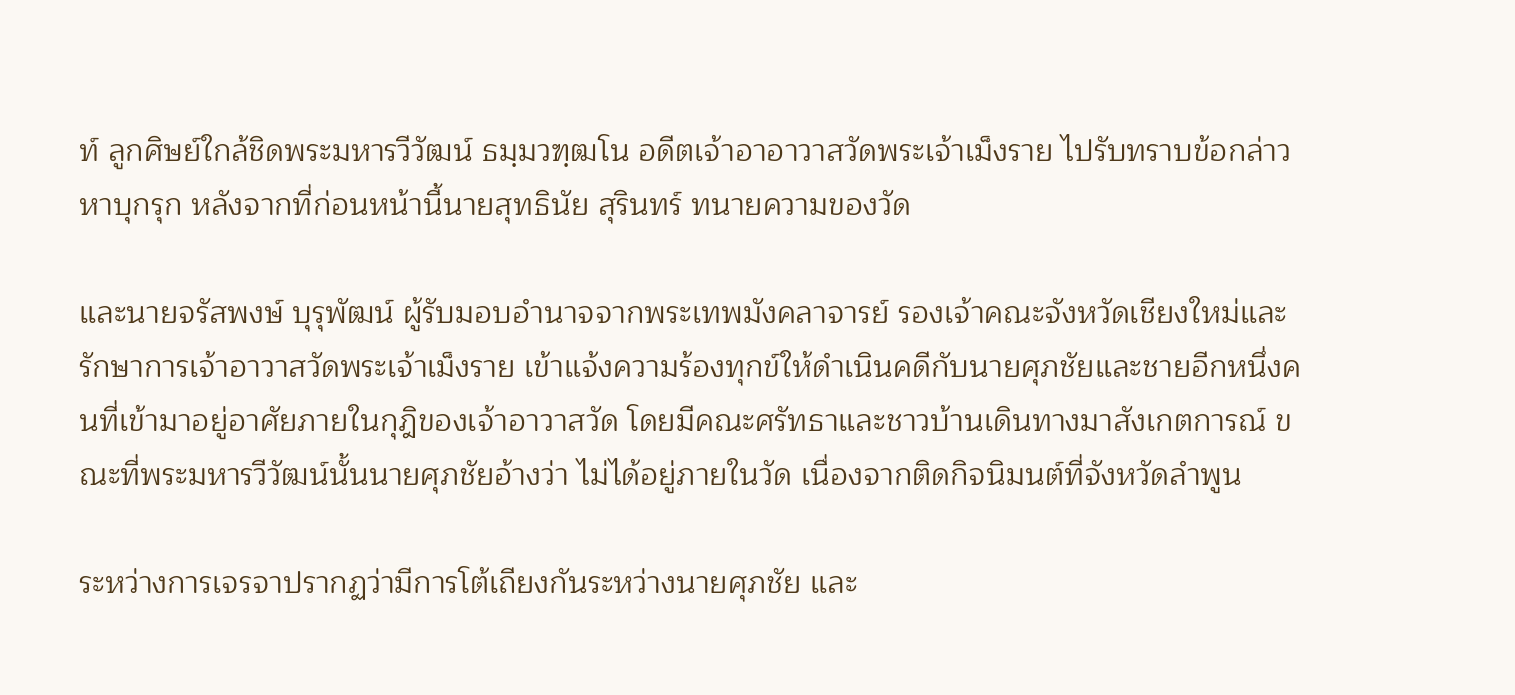ท์ ลูกศิษย์ใกล้ชิดพระมหารวีวัฒน์ ธมฺมวฑฺฒโน อดีตเจ้าอาอาวาสวัดพระเจ้าเม็งราย ไปรับทราบข้อกล่าวหาบุกรุก หลังจากที่ก่อนหน้านี้นายสุทธินัย สุรินทร์ ทนายความของวัด

และนายจรัสพงษ์ บุรุพัฒน์ ผู้รับมอบอำนาจจากพระเทพมังคลาจารย์ รองเจ้าคณะจังหวัดเชียงใหม่และรักษาการเจ้าอาวาสวัดพระเจ้าเม็งราย เข้าแจ้งความร้องทุกข์ให้ดำเนินคดีกับนายศุภชัยและชายอีกหนึ่งคนที่เข้ามาอยู่อาศัยภายในกุฎิของเจ้าอาวาสวัด โดยมีคณะศรัทธาและชาวบ้านเดินทางมาสังเกตการณ์ ขณะที่พระมหารวีวัฒน์นั้นนายศุภชัยอ้างว่า ไม่ได้อยู่ภายในวัด เนื่องจากติดกิจนิมนต์ที่จังหวัดลำพูน

ระหว่างการเจรจาปรากฏว่ามีการโต้เถียงกันระหว่างนายศุภชัย และ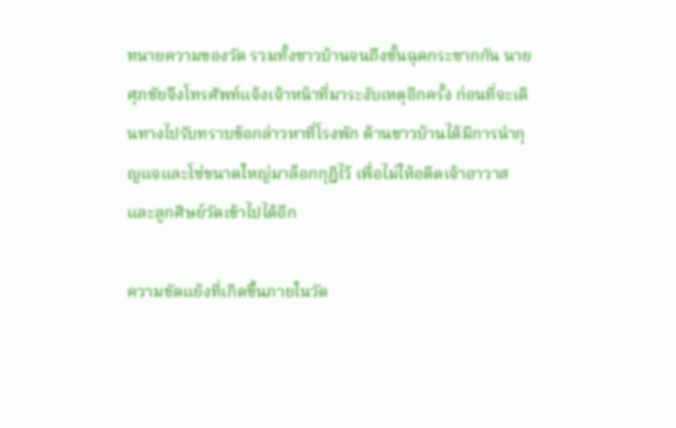ทนายความของวัด รวมทั้งชาวบ้านจนถึงขั้นฉุดกระชากกัน นายศุภชัยจึงโทรศัพท์แจ้งเจ้าหน้าที่มาระงับเหตุอีกครั้ง ก่อนที่จะเดินทางไปรับทราบข้อกล่าวหาที่โรงพัก ด้านชาวบ้านได้มีการนำกุญแจและโซ่ขนาดใหญ่มาล็อกกุฎิไว้ เพื่อไม่ให้อดีตเจ้าอาวาส และลูกศิษย์วัดเข้าไปได้อีก

ความขัดแย้งที่เกิดขึ้นภายในวัด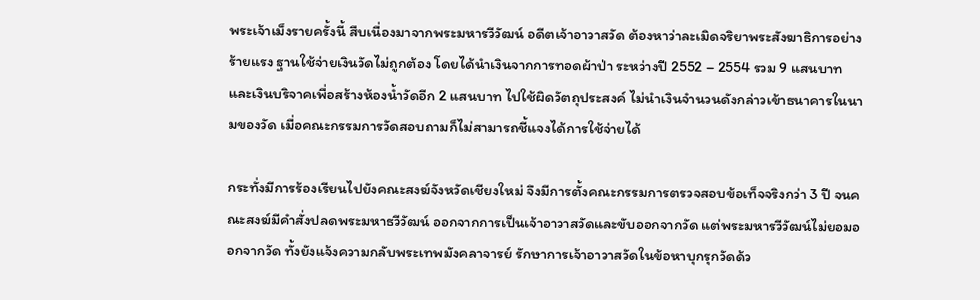พระเจ้าเม็งรายครั้งนี้ สืบเนื่องมาจากพระมหารวีวัฒน์ อดีตเจ้าอาวาสวัด ต้องหาว่าละเมิดจริยาพระสังฆาธิการอย่างร้ายแรง ฐานใช้จ่ายเงินวัดไม่ถูกต้อง โดยได้นำเงินจากการทอดผ้าป่า ระหว่างปี 2552 – 2554 รวม 9 แสนบาท และเงินบริจาคเพื่อสร้างห้องน้ำวัดอีก 2 แสนบาท ไปใช้ผิดวัตถุประสงค์ ไม่นำเงินจำนวนดังกล่าวเข้าธนาคารในนามของวัด เมื่อคณะกรรมการวัดสอบถามก็ไม่สามารถชี้แจงได้การใช้จ่ายได้

กระทั่งมีการร้องเรียนไปยังคณะสงฆ์จังหวัดเชียงใหม่ จึงมีการตั้งคณะกรรมการตรวจสอบข้อเท็จจริงกว่า 3 ปี จนคณะสงฆ์มีคำสั่งปลดพระมหาธวีวัฒน์ ออกจากการเป็นเจ้าอาวาสวัดและขับออกจากวัด แต่พระมหารวีวัฒน์ไม่ยอมออกจากวัด ทั้งยังแจ้งความกลับพระเทพมังคลาจารย์ รักษาการเจ้าอาวาสวัดในข้อหาบุกรุกวัดด้ว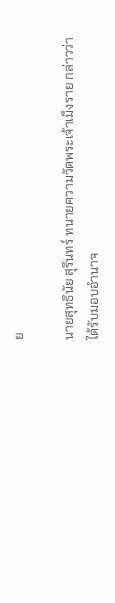ย

นายสุทธินัย สุรินทร์ ทนายความวัดพระเจ้าเม็งราย กล่าวว่า ได้รับมอบอำนาจ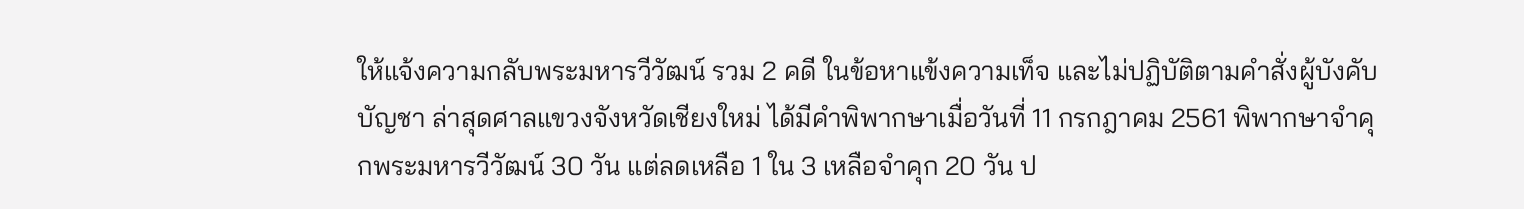ให้แจ้งความกลับพระมหารวีวัฒน์ รวม 2 คดี ในข้อหาแข้งความเท็จ และไม่ปฏิบัติตามคำสั่งผู้บังคับบัญชา ล่าสุดศาลแขวงจังหวัดเชียงใหม่ ได้มีคำพิพากษาเมื่อวันที่ 11 กรกฎาคม 2561 พิพากษาจำคุกพระมหารวีวัฒน์ 30 วัน แต่ลดเหลือ 1 ใน 3 เหลือจำคุก 20 วัน ป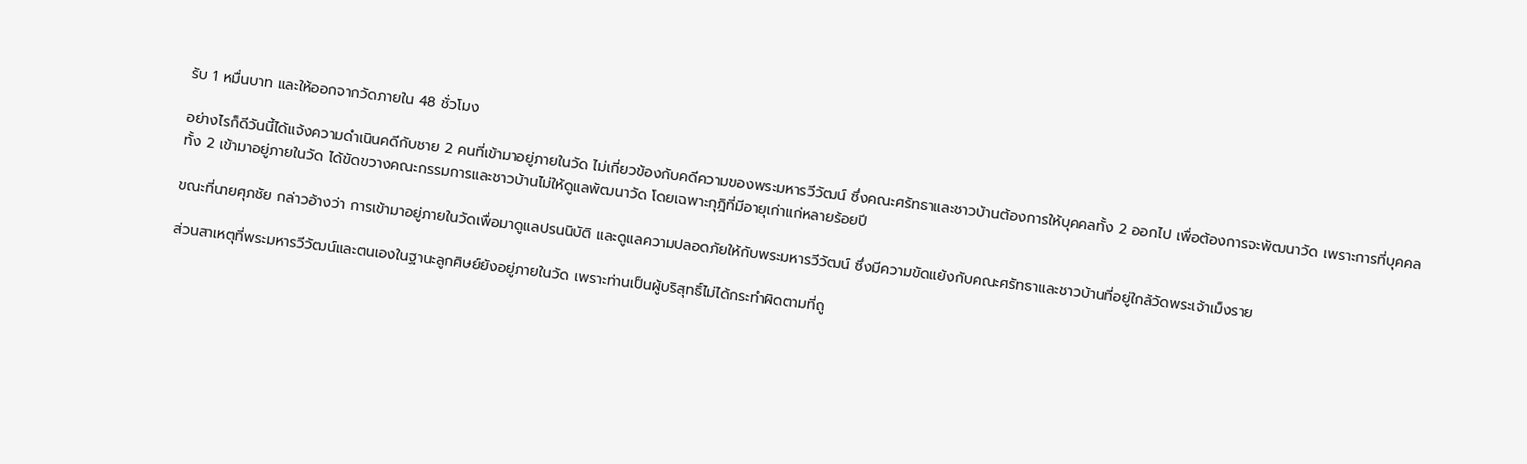รับ 1 หมื่นบาท และให้ออกจากวัดภายใน 48 ชั่วโมง

อย่างไรก็ดีวันนี้ได้แจ้งความดำเนินคดีกับชาย 2 คนที่เข้ามาอยู่ภายในวัด ไม่เกี่ยวข้องกับคดีความของพระมหารวีวัฒน์ ซึ่งคณะศรัทธาและชาวบ้านต้องการให้บุคคลทั้ง 2 ออกไป เพื่อต้องการจะพัฒนาวัด เพราะการที่บุคคลทั้ง 2 เข้ามาอยู่ภายในวัด ได้ขัดขวางคณะกรรมการและชาวบ้านไม่ให้ดูแลพัฒนาวัด โดยเฉพาะกุฎิที่มีอายุเก่าแก่หลายร้อยปี

ขณะที่นายศุภชัย กล่าวอ้างว่า การเข้ามาอยู่ภายในวัดเพื่อมาดูแลปรนนิบัติ และดูแลความปลอดภัยให้กับพระมหารวีวัฒน์ ซึ่งมีความขัดแย้งกับคณะศรัทธาและชาวบ้านที่อยู่ใกล้วัดพระเจ้าเม็งราย

ส่วนสาเหตุที่พระมหารวีวัฒน์และตนเองในฐานะลูกศิษย์ยังอยู่ภายในวัด เพราะท่านเป็นผู้บริสุทธิ์ไม่ได้กระทำผิดตามที่ถู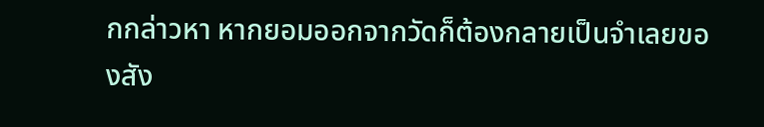กกล่าวหา หากยอมออกจากวัดก็ต้องกลายเป็นจำเลยของสัง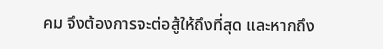คม จึงต้องการจะต่อสู้ให้ถึงที่สุด และหากถึง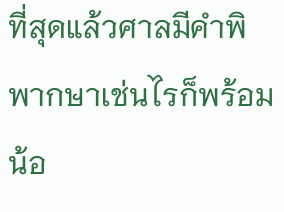ที่สุดแล้วศาลมีคำพิพากษาเช่นไรก็พร้อมน้อ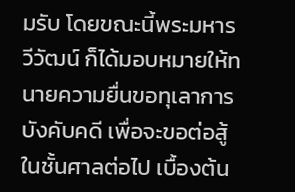มรับ โดยขณะนี้พระมหารวีวัฒน์ ก็ได้มอบหมายให้ทนายความยื่นขอทุเลาการบังคับคดี เพื่อจะขอต่อสู้ในชั้นศาลต่อไป เบื้องต้น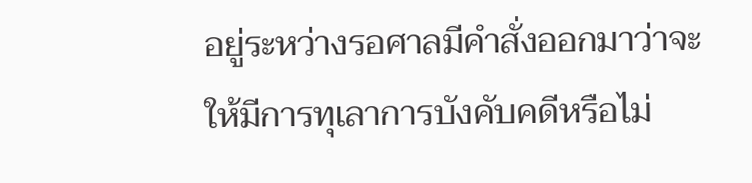อยู่ระหว่างรอศาลมีคำสั่งออกมาว่าจะให้มีการทุเลาการบังคับคดีหรือไม่